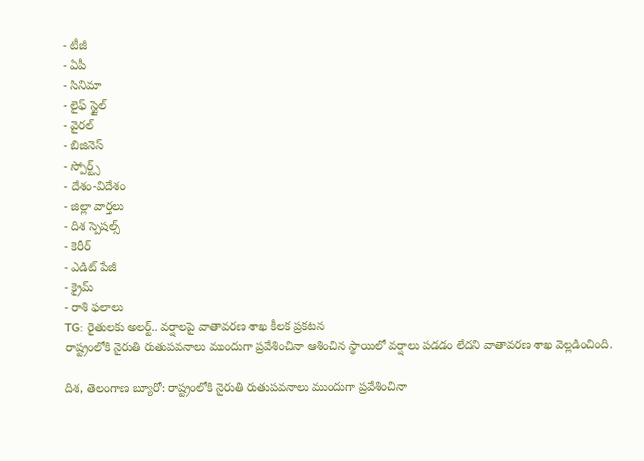- టీజీ
- ఏపీ
- సినిమా
- లైఫ్ స్టైల్
- వైరల్
- బిజినెస్
- స్పోర్ట్స్
- దేశం-విదేశం
- జిల్లా వార్తలు
- దిశ స్పెషల్స్
- కెరీర్
- ఎడిట్ పేజీ
- క్రైమ్
- రాశి ఫలాలు
TG: రైతులకు అలర్ట్.. వర్షాలపై వాతావరణ శాఖ కీలక ప్రకటన
రాష్ట్రంలోకి నైరుతి రుతుపవనాలు ముందుగా ప్రవేశించినా ఆశించిన స్థాయిలో వర్షాలు పడడం లేదని వాతావరణ శాఖ వెల్లడించింది.

దిశ, తెలంగాణ బ్యూరో: రాష్ట్రంలోకి నైరుతి రుతుపవనాలు ముందుగా ప్రవేశించినా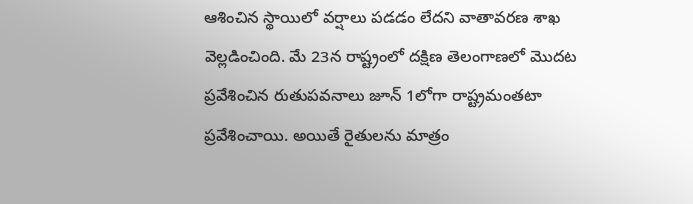ఆశించిన స్థాయిలో వర్షాలు పడడం లేదని వాతావరణ శాఖ వెల్లడించింది. మే 23న రాష్ట్రంలో దక్షిణ తెలంగాణలో మొదట ప్రవేశించిన రుతుపవనాలు జూన్ 1లోగా రాష్ట్రమంతటా ప్రవేశించాయి. అయితే రైతులను మాత్రం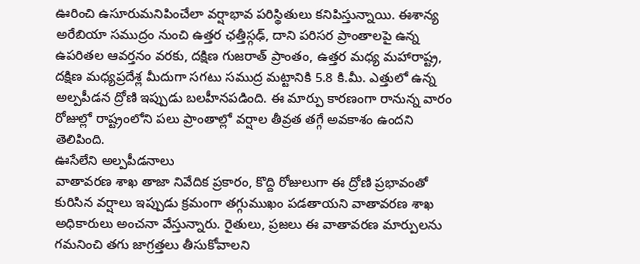ఊరించి ఉసూరుమనిపించేలా వర్షాభావ పరిస్థితులు కనిపిస్తున్నాయి. ఈశాన్య అరేబియా సముద్రం నుంచి ఉత్తర ఛత్తీస్గఢ్, దాని పరిసర ప్రాంతాలపై ఉన్న ఉపరితల ఆవర్తనం వరకు, దక్షిణ గుజరాత్ ప్రాంతం, ఉత్తర మధ్య మహారాష్ట్ర, దక్షిణ మధ్యప్రదేశ్ల మీదుగా సగటు సముద్ర మట్టానికి 5.8 కి.మీ. ఎత్తులో ఉన్న అల్పపీడన ద్రోణి ఇప్పుడు బలహీనపడింది. ఈ మార్పు కారణంగా రానున్న వారం రోజుల్లో రాష్ట్రంలోని పలు ప్రాంతాల్లో వర్షాల తీవ్రత తగ్గే అవకాశం ఉందని తెలిపింది.
ఊసేలేని అల్పపీడనాలు
వాతావరణ శాఖ తాజా నివేదిక ప్రకారం, కొద్ది రోజులుగా ఈ ద్రోణి ప్రభావంతో కురిసిన వర్షాలు ఇప్పుడు క్రమంగా తగ్గుముఖం పడతాయని వాతావరణ శాఖ అధికారులు అంచనా వేస్తున్నారు. రైతులు, ప్రజలు ఈ వాతావరణ మార్పులను గమనించి తగు జాగ్రత్తలు తీసుకోవాలని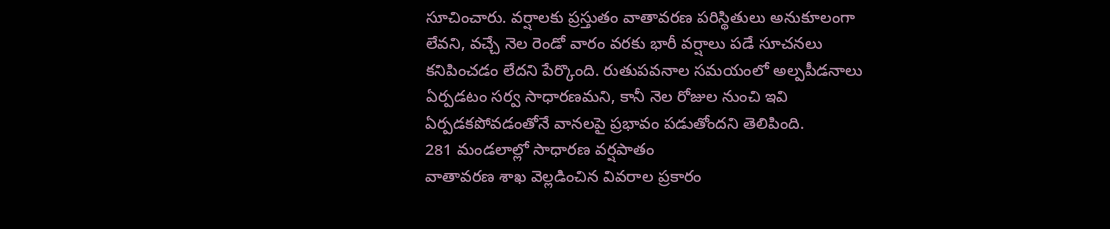సూచించారు. వర్షాలకు ప్రస్తుతం వాతావరణ పరిస్థితులు అనుకూలంగా లేవని, వచ్చే నెల రెండో వారం వరకు భారీ వర్షాలు పడే సూచనలు కనిపించడం లేదని పేర్కొంది. రుతుపవనాల సమయంలో అల్పపీడనాలు ఏర్పడటం సర్వ సాధారణమని, కానీ నెల రోజుల నుంచి ఇవి ఏర్పడకపోవడంతోనే వానలపై ప్రభావం పడుతోందని తెలిపింది.
281 మండలాల్లో సాధారణ వర్షపాతం
వాతావరణ శాఖ వెల్లడించిన వివరాల ప్రకారం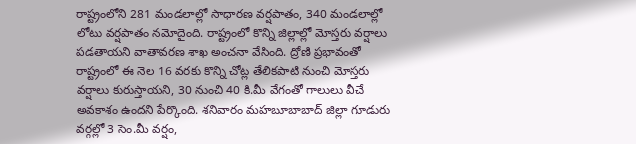రాష్ట్రంలోని 281 మండలాల్లో సాధారణ వర్షపాతం, 340 మండలాల్లో లోటు వర్షపాతం నమోదైంది. రాష్ట్రంలో కొన్ని జిల్లాల్లో మోస్తరు వర్షాలు పడతాయని వాతావరణ శాఖ అంచనా వేసింది. ద్రోణి ప్రభావంతో రాష్ట్రంలో ఈ నెల 16 వరకు కొన్ని చోట్ల తేలికపాటి నుంచి మోస్తరు వర్షాలు కురుస్తాయని, 30 నుంచి 40 కి.మీ వేగంతో గాలులు వీచే అవకాశం ఉందని పేర్కొంది. శనివారం మహబూబాబాద్ జిల్లా గూడురు వర్గల్లో 3 సెం.మీ వర్షం,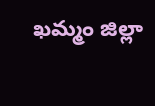ఖమ్మం జిల్లా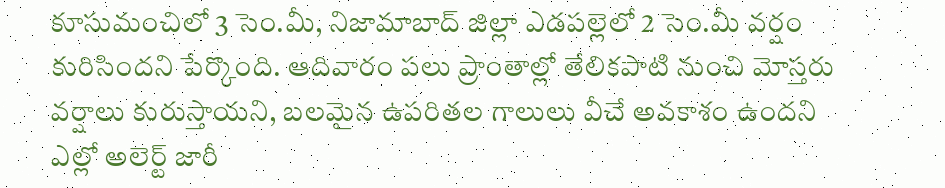కూసుమంచిలో 3 సెం.మీ, నిజామాబాద్ జిల్లా ఎడపల్లెలో 2 సెం.మీ వర్షం కురిసిందని పేర్కొంది. ఆదివారం పలు ప్రాంతాల్లో తేలికపాటి నుంచి మోస్తరు వర్షాలు కురుస్తాయని, బలమైన ఉపరితల గాలులు వీచే అవకాశం ఉందని ఎల్లో అలెర్ట్ జారీ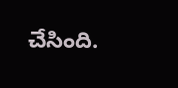చేసింది.